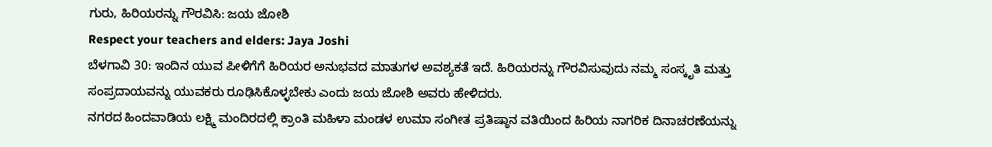ಗುರು, ಹಿರಿಯರನ್ನು ಗೌರವಿಸಿ: ಜಯ ಜೋಶಿ
Respect your teachers and elders: Jaya Joshi
ಬೆಳಗಾವಿ 30: ಇಂದಿನ ಯುವ ಪೀಳಿಗೆಗೆ ಹಿರಿಯರ ಅನುಭವದ ಮಾತುಗಳ ಅವಶ್ಯಕತೆ ಇದೆ. ಹಿರಿಯರನ್ನು ಗೌರವಿಸುವುದು ನಮ್ಮ ಸಂಸ್ಕೃತಿ ಮತ್ತು ಸಂಪ್ರದಾಯವನ್ನು ಯುವಕರು ರೂಢಿಸಿಕೊಳ್ಳಬೇಕು ಎಂದು ಜಯ ಜೋಶಿ ಅವರು ಹೇಳಿದರು.
ನಗರದ ಹಿಂದವಾಡಿಯ ಲಕ್ಷ್ಮಿ ಮಂದಿರದಲ್ಲಿ ಕ್ರಾಂತಿ ಮಹಿಳಾ ಮಂಡಳ ಉಮಾ ಸಂಗೀತ ಪ್ರತಿಷ್ಠಾನ ವತಿಯಿಂದ ಹಿರಿಯ ನಾಗರಿಕ ದಿನಾಚರಣೆಯನ್ನು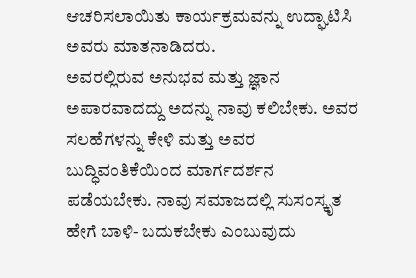ಆಚರಿಸಲಾಯಿತು ಕಾರ್ಯಕ್ರಮವನ್ನು ಉದ್ಘಾಟಿಸಿ ಅವರು ಮಾತನಾಡಿದರು.
ಅವರಲ್ಲಿರುವ ಅನುಭವ ಮತ್ತು ಜ್ಞಾನ ಅಪಾರವಾದದ್ದು ಅದನ್ನು ನಾವು ಕಲಿಬೇಕು. ಅವರ ಸಲಹೆಗಳನ್ನು ಕೇಳಿ ಮತ್ತು ಅವರ ಬುದ್ಧಿವಂತಿಕೆಯಿಂದ ಮಾರ್ಗದರ್ಶನ ಪಡೆಯಬೇಕು. ನಾವು ಸಮಾಜದಲ್ಲಿ ಸುಸಂಸ್ಕೃತ ಹೇಗೆ ಬಾಳಿ- ಬದುಕಬೇಕು ಎಂಬುವುದು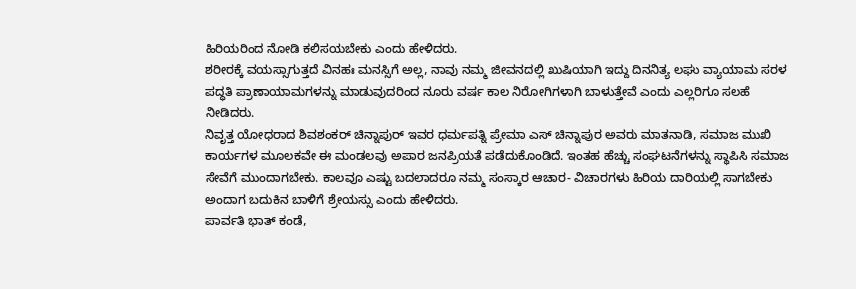ಹಿರಿಯರಿಂದ ನೋಡಿ ಕಲಿಸಯಬೇಕು ಎಂದು ಹೇಳಿದರು.
ಶರೀರಕ್ಕೆ ವಯಸ್ಸಾಗುತ್ತದೆ ವಿನಹಃ ಮನಸ್ಸಿಗೆ ಅಲ್ಲ, ನಾವು ನಮ್ಮ ಜೀವನದಲ್ಲಿ ಖುಷಿಯಾಗಿ ಇದ್ದು ದಿನನಿತ್ಯ ಲಘು ವ್ಯಾಯಾಮ ಸರಳ ಪದ್ಧತಿ ಪ್ರಾಣಾಯಾಮಗಳನ್ನು ಮಾಡುವುದರಿಂದ ನೂರು ವರ್ಷ ಕಾಲ ನಿರೋಗಿಗಳಾಗಿ ಬಾಳುತ್ತೇವೆ ಎಂದು ಎಲ್ಲರಿಗೂ ಸಲಹೆ ನೀಡಿದರು.
ನಿವೃತ್ತ ಯೋಧರಾದ ಶಿವಶಂಕರ್ ಚಿನ್ನಾಪುರ್ ಇವರ ಧರ್ಮಪತ್ನಿ ಪ್ರೇಮಾ ಎಸ್ ಚಿನ್ನಾಪುರ ಅವರು ಮಾತನಾಡಿ, ಸಮಾಜ ಮುಖಿ ಕಾರ್ಯಗಳ ಮೂಲಕವೇ ಈ ಮಂಡಲವು ಅಪಾರ ಜನಪ್ರಿಯತೆ ಪಡೆದುಕೊಂಡಿದೆ. ಇಂತಹ ಹೆಚ್ಚು ಸಂಘಟನೆಗಳನ್ನು ಸ್ಥಾಪಿಸಿ ಸಮಾಜ ಸೇವೆಗೆ ಮುಂದಾಗಬೇಕು. ಕಾಲವೂ ಎಷ್ಟು ಬದಲಾದರೂ ನಮ್ಮ ಸಂಸ್ಕಾರ ಆಚಾರ- ವಿಚಾರಗಳು ಹಿರಿಯ ದಾರಿಯಲ್ಲಿ ಸಾಗಬೇಕು ಅಂದಾಗ ಬದುಕಿನ ಬಾಳಿಗೆ ಶ್ರೇಯಸ್ಸು ಎಂದು ಹೇಳಿದರು.
ಪಾರ್ವತಿ ಭಾತ್ ಕಂಡೆ,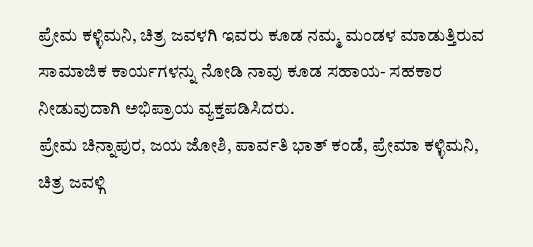ಪ್ರೇಮ ಕಳ್ಳಿಮನಿ, ಚಿತ್ರ ಜವಳಗಿ ಇವರು ಕೂಡ ನಮ್ಮ ಮಂಡಳ ಮಾಡುತ್ತಿರುವ ಸಾಮಾಜಿಕ ಕಾರ್ಯಗಳನ್ನು ನೋಡಿ ನಾವು ಕೂಡ ಸಹಾಯ- ಸಹಕಾರ ನೀಡುವುದಾಗಿ ಅಭಿಪ್ರಾಯ ವ್ಯಕ್ತಪಡಿಸಿದರು.
ಪ್ರೇಮ ಚಿನ್ನಾಪುರ, ಜಯ ಜೋಶಿ, ಪಾರ್ವತಿ ಭಾತ್ ಕಂಡೆ, ಪ್ರೇಮಾ ಕಳ್ಳಿಮನಿ, ಚಿತ್ರ ಜವಳ್ಗಿ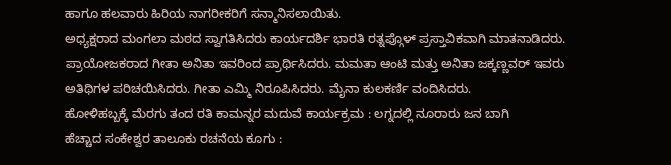ಹಾಗೂ ಹಲವಾರು ಹಿರಿಯ ನಾಗರೀಕರಿಗೆ ಸನ್ಮಾನಿಸಲಾಯಿತು.
ಅಧ್ಯಕ್ಷರಾದ ಮಂಗಲಾ ಮಠದ ಸ್ವಾಗತಿಸಿದರು ಕಾರ್ಯದರ್ಶಿ ಭಾರತಿ ರತ್ನಪ್ಗೊಳ್ ಪ್ರಸ್ತಾವಿಕವಾಗಿ ಮಾತನಾಡಿದರು. ಪ್ರಾಯೋಜಕರಾದ ಗೀತಾ ಅನಿತಾ ಇವರಿಂದ ಪ್ರಾರ್ಥಿಸಿದರು. ಮಮತಾ ಆಂಟಿ ಮತ್ತು ಅನಿತಾ ಜಕ್ಕಣ್ಣವರ್ ಇವರು ಅತಿಥಿಗಳ ಪರಿಚಯಿಸಿದರು. ಗೀತಾ ಎಮ್ಮಿ ನಿರೂಪಿಸಿದರು. ಮೈನಾ ಕುಲಕರ್ಣಿ ವಂದಿಸಿದರು.
ಹೋಳಿಹಬ್ಬಕ್ಕೆ ಮೆರಗು ತಂದ ರತಿ ಕಾಮನ್ನರ ಮದುವೆ ಕಾರ್ಯಕ್ರಮ : ಲಗ್ನದಲ್ಲಿ ನೂರಾರು ಜನ ಬಾಗಿ
ಹೆಚ್ಚಾದ ಸಂಕೇಶ್ವರ ತಾಲೂಕು ರಚನೆಯ ಕೂಗು :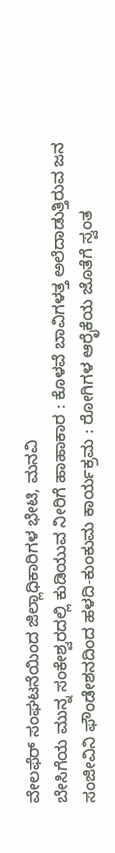ವೇಲಫೆರ್ ಸಂಘಟನೆಯಿಂದ ಜಿಲ್ಲಾಧಿಕಾರಿಗಳ ಭೇಟಿ, ಮನವಿ
ಬೇಸಿಗೆಯ ಮುನ್ನ ಸಂಕೇಶ್ವರದಲ್ಲಿ ಕುಡಿಯುವ ನೀರಿಗೆ ಹಾಹಾಕಾರ : ಕೊಳವೆ ಬಾವಿಗಳತ್ತ ಅಲೆದಾಡುತ್ತಿರುವ ಜನ
ಸಂಜೀವಿನಿ ಫೌಂಡೇಶನದಿಂದ ಹಳದಿ-ಕುಂಕುಮ ಕಾರ್ಯಕ್ರಮ : ರೋಗಿಗಳ ಆರೈಕೆಯ ಜೊತೆಗೆ ಸ್ವಂತ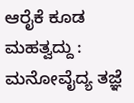ಆರೈಕೆ ಕೂಡ ಮಹತ್ವದ್ದು : ಮನೋವೈದ್ಯ ತಜ್ಞೆ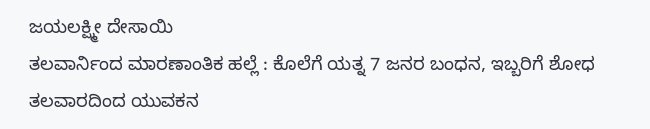ಜಯಲಕ್ಷ್ಮೀ ದೇಸಾಯಿ
ತಲವಾರ್ನಿಂದ ಮಾರಣಾಂತಿಕ ಹಲ್ಲೆ : ಕೊಲೆಗೆ ಯತ್ನ 7 ಜನರ ಬಂಧನ, ಇಬ್ಬರಿಗೆ ಶೋಧ
ತಲವಾರದಿಂದ ಯುವಕನ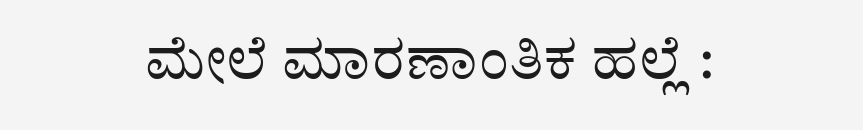ಮೇಲೆ ಮಾರಣಾಂತಿಕ ಹಲ್ಲೆ :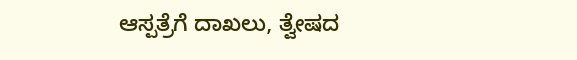ಆಸ್ಪತ್ರೆಗೆ ದಾಖಲು, ತ್ವೇಷದ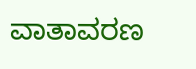ವಾತಾವರಣ